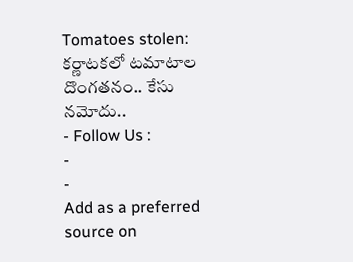Tomatoes stolen: కర్ణాటకలో టమాటాల దొంగతనం.. కేసు నమోదు..
- Follow Us :
-
-
Add as a preferred
source on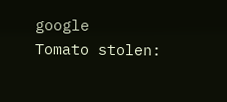google
Tomato stolen: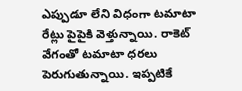ఎప్పుడూ లేని విధంగా టమాటా రేట్లు పైపైకి వెళ్తున్నాయి. రాకెట్ వేగంతో టమాటా ధరలు పెరుగుతున్నాయి. ఇప్పటికే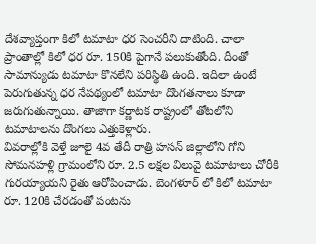దేశవ్యాప్తంగా కిలో టమాటా ధర సెంచరీని దాటింది. చాలా ప్రాంతాల్లో కిలో ధర రూ. 150కి పైగానే పలుకుతోంది. దీంతో సామాన్యుడు టమాటా కొనలేని పరిస్థితి ఉంది. ఇదిలా ఉంటే పెరుగుతున్న ధర నేపథ్యంలో టమాటా దొంగతనాలు కూడా జరుగుతున్నాయి. తాజాగా కర్ణాటక రాష్ట్రంలో తోటలోని టమాటాలను దొంగలు ఎత్తుకెళ్లారు.
వివరాల్లోకి వెళ్తే జూలై 4వ తేదీ రాత్రి హసన్ జిల్లాలోని గోని సోమనహళ్లి గ్రామంలోని రూ. 2.5 లక్షల విలువై టమాటాలు చోరీకి గురయ్యాయని రైతు ఆరోపించాడు. బెంగళూర్ లో కిలో టమాటా రూ. 120కి చేరడంతో పంటను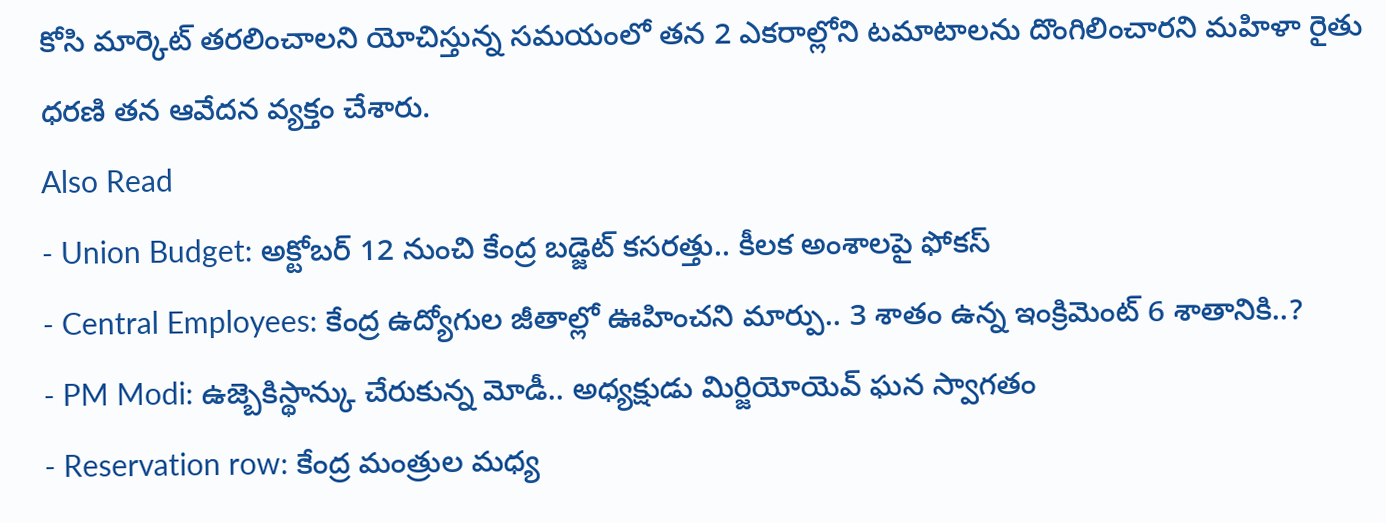కోసి మార్కెట్ తరలించాలని యోచిస్తున్న సమయంలో తన 2 ఎకరాల్లోని టమాటాలను దొంగిలించారని మహిళా రైతు ధరణి తన ఆవేదన వ్యక్తం చేశారు.
Also Read
- Union Budget: అక్టోబర్ 12 నుంచి కేంద్ర బడ్జెట్ కసరత్తు.. కీలక అంశాలపై ఫోకస్
- Central Employees: కేంద్ర ఉద్యోగుల జీతాల్లో ఊహించని మార్పు.. 3 శాతం ఉన్న ఇంక్రిమెంట్ 6 శాతానికి..?
- PM Modi: ఉజ్బెకిస్థాన్కు చేరుకున్న మోడీ.. అధ్యక్షుడు మిర్జియోయెవ్ ఘన స్వాగతం
- Reservation row: కేంద్ర మంత్రుల మధ్య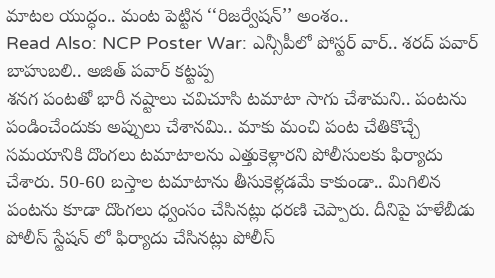మాటల యుద్ధం.. మంట పెట్టిన ‘‘రిజర్వేషన్’’ అంశం..
Read Also: NCP Poster War: ఎన్సీపీలో పోస్టర్ వార్.. శరద్ పవార్ బాహుబలి.. అజిత్ పవార్ కట్టప్ప
శనగ పంటతో భారీ నష్టాలు చవిచూసి టమాటా సాగు చేశామని.. పంటను పండించేందుకు అప్పులు చేశానమి.. మాకు మంచి పంట చేతికొచ్చే సమయానికి దొంగలు టమాటాలను ఎత్తుకెళ్లారని పోలీసులకు ఫిర్యాదు చేశారు. 50-60 బస్తాల టమాటాను తీసుకెళ్లడమే కాకుండా.. మిగిలిన పంటను కూడా దొంగలు ధ్వంసం చేసినట్లు ధరణి చెప్పారు. దీనిపై హళేబీడు పోలీస్ స్టేషన్ లో ఫిర్యాదు చేసినట్లు పోలీస్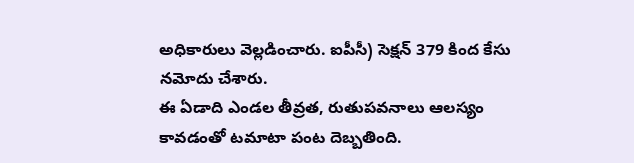అధికారులు వెల్లడించారు. ఐపీసీ) సెక్షన్ 379 కింద కేసు నమోదు చేశారు.
ఈ ఏడాది ఎండల తీవ్రత, రుతుపవనాలు ఆలస్యం కావడంతో టమాటా పంట దెబ్బతింది.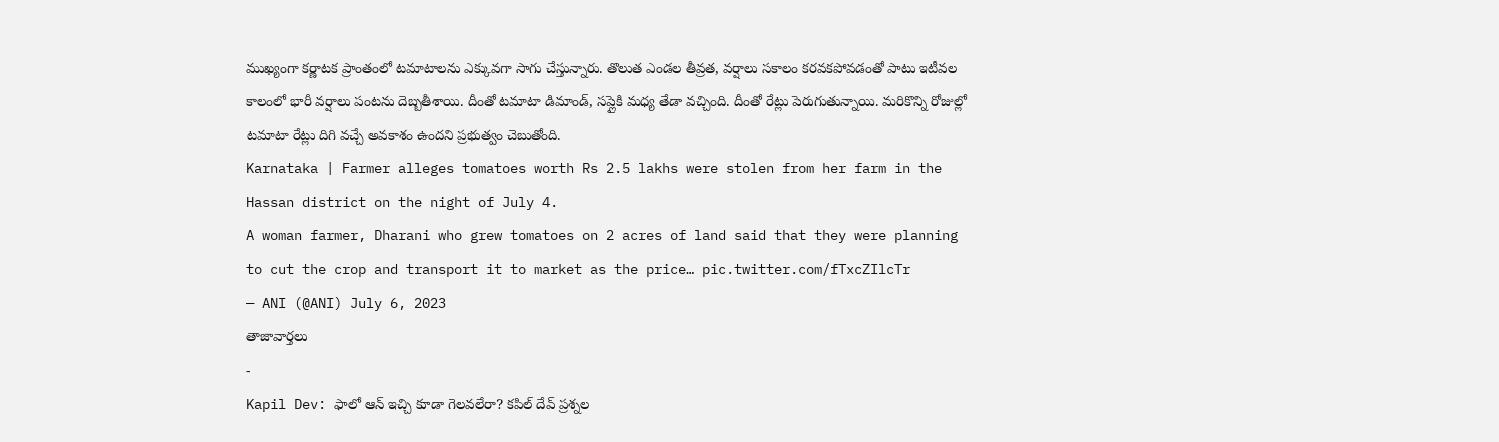ముఖ్యంగా కర్ణాటక ప్రాంతంలో టమాటాలను ఎక్కువగా సాగు చేస్తున్నారు. తొలుత ఎండల తీవ్రత, వర్షాలు సకాలం కరవకపోవడంతో పాటు ఇటీవల కాలంలో భారీ వర్షాలు పంటను దెబ్బతీశాయి. దీంతో టమాటా డిమాండ్, సప్లైకి మధ్య తేడా వచ్చింది. దీంతో రేట్లు పెరుగుతున్నాయి. మరికొన్ని రోజుల్లో టమాటా రేట్లు దిగి వచ్చే అవకాశం ఉందని ప్రభుత్వం చెబుతోంది.
Karnataka | Farmer alleges tomatoes worth Rs 2.5 lakhs were stolen from her farm in the Hassan district on the night of July 4.
A woman farmer, Dharani who grew tomatoes on 2 acres of land said that they were planning to cut the crop and transport it to market as the price… pic.twitter.com/fTxcZIlcTr
— ANI (@ANI) July 6, 2023
తాజావార్తలు
-
Kapil Dev: ఫాలో ఆన్ ఇచ్చి కూడా గెలవలేరా? కపిల్ దేవ్ ప్రశ్నల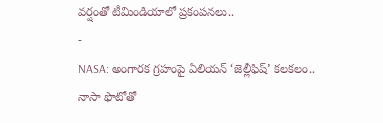వర్షంతో టీమిండియాలో ప్రకంపనలు..
-
NASA: అంగారక గ్రహంపై ఏలియన్ ‘జెల్లీఫిష్’ కలకలం.. నాసా ఫొటోతో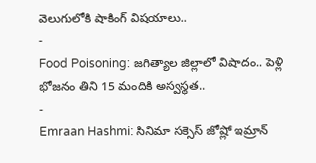వెలుగులోకి షాకింగ్ విషయాలు..
-
Food Poisoning: జగిత్యాల జిల్లాలో విషాదం.. పెళ్లి భోజనం తిని 15 మందికి అస్వస్థత..
-
Emraan Hashmi: సినిమా సక్సెస్ జోష్లో ఇమ్రాన్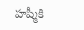హష్మీకి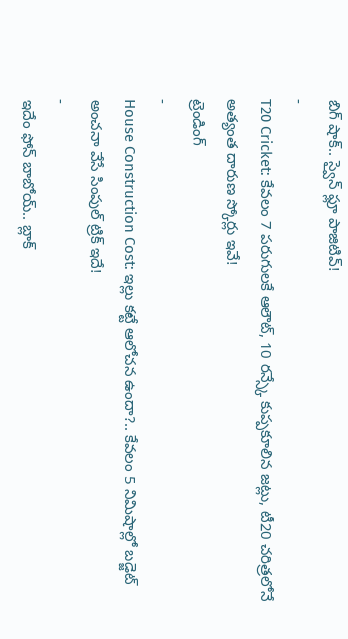బిగ్ షాక్.. స్వైన్ ఫ్లూ పాజిటివ్!
-
T20 Cricket: కేవలం 7 పరుగులకే ఆలౌట్, 10 రన్స్కే కుప్పకూలిన జట్లు, టీ20 చరిత్రలోనే అత్యంత దారుణ స్కోర్లు ఇవే!
ట్రెండింగ్
-
House Construction Cost: ఇల్లు కట్టే ఆలోచన ఉందా?.. కేవలం 5 నిమిషాల్లో బడ్జెట్ అంచనా వేసే సింపుల్ ట్రిక్ ఇదే!
-
ఇదేం ఫోన్ బాబోయ్.. బ్లాక్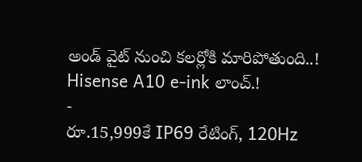అండ్ వైట్ నుంచి కలర్లోకి మారిపోతుంది..! Hisense A10 e-ink లాంచ్.!
-
రూ.15,999కే IP69 రేటింగ్, 120Hz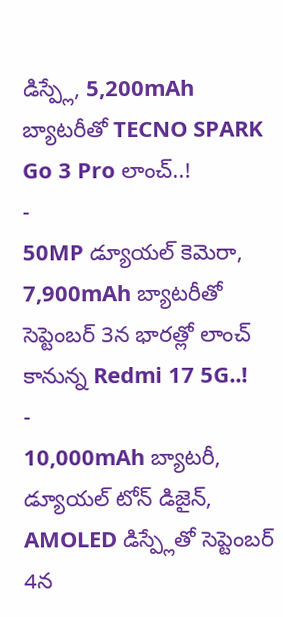డిస్ప్లే, 5,200mAh బ్యాటరీతో TECNO SPARK Go 3 Pro లాంచ్..!
-
50MP డ్యూయల్ కెమెరా, 7,900mAh బ్యాటరీతో సెప్టెంబర్ 3న భారత్లో లాంచ్ కానున్న Redmi 17 5G..!
-
10,000mAh బ్యాటరీ, డ్యూయల్ టోన్ డిజైన్, AMOLED డిస్ప్లేతో సెప్టెంబర్ 4న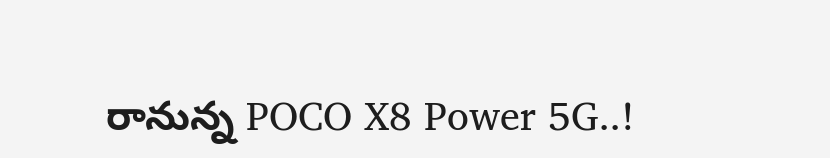రానున్న POCO X8 Power 5G..!